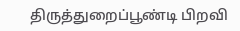திருத்துறைப்பூண்டி பிறவி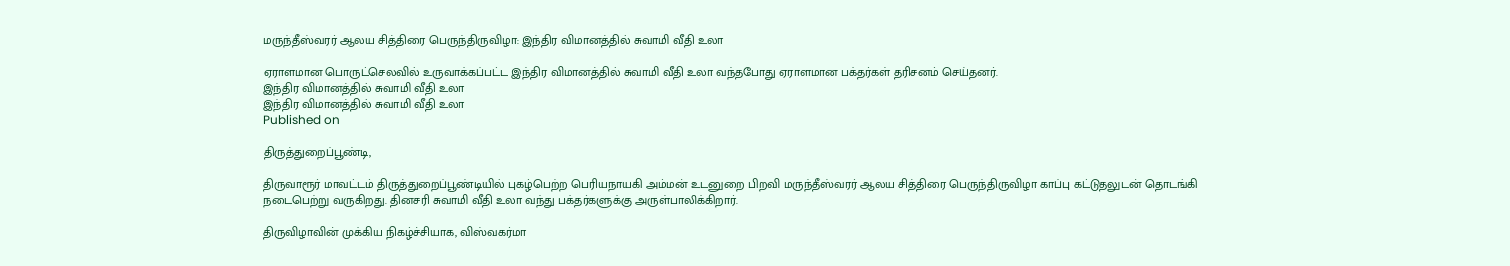மருந்தீஸ்வரர் ஆலய சித்திரை பெருந்திருவிழா: இந்திர விமானத்தில் சுவாமி வீதி உலா

ஏராளமான பொருட்செலவில் உருவாக்கப்பட்ட இந்திர விமானத்தில் சுவாமி வீதி உலா வந்தபோது ஏராளமான பக்தர்கள் தரிசனம் செய்தனர்.
இந்திர விமானத்தில் சுவாமி வீதி உலா
இந்திர விமானத்தில் சுவாமி வீதி உலா
Published on

திருத்துறைப்பூண்டி,

திருவாரூர் மாவட்டம் திருத்துறைப்பூண்டியில் புகழ்பெற்ற பெரியநாயகி அம்மன் உடனுறை பிறவி மருந்தீஸ்வரர் ஆலய சித்திரை பெருந்திருவிழா காப்பு கட்டுதலுடன் தொடங்கி நடைபெற்று வருகிறது. தினசரி சுவாமி வீதி உலா வந்து பக்தர்களுக்கு அருள்பாலிக்கிறார்.

திருவிழாவின் முக்கிய நிகழ்ச்சியாக, விஸ்வகர்மா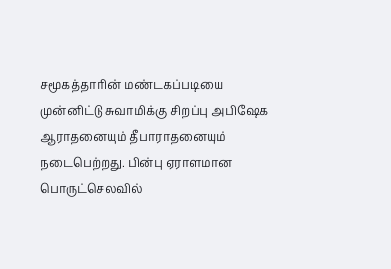சமூகத்தாரின் மண்டகப்படியை முன்னிட்டு சுவாமிக்கு சிறப்பு அபிஷேக ஆராதனையும் தீபாராதனையும் நடைபெற்றது. பின்பு ஏராளமான பொருட்செலவில்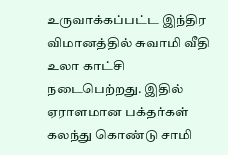உருவாக்கப்பட்ட இந்திர விமானத்தில் சுவாமி வீதி உலா காட்சி நடைபெற்றது. இதில் ஏராளமான பக்தர்கள் கலந்து கொண்டு சாமி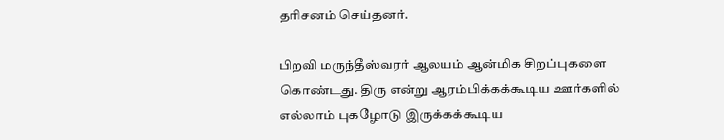தரிசனம் செய்தனர்.

பிறவி மருந்தீஸ்வரர் ஆலயம் ஆன்மிக சிறப்புகளை கொண்டது. திரு என்று ஆரம்பிக்கக்கூடிய ஊர்களில் எல்லாம் புகழோடு இருக்கக்கூடிய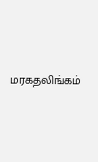மரகதலிங்கம்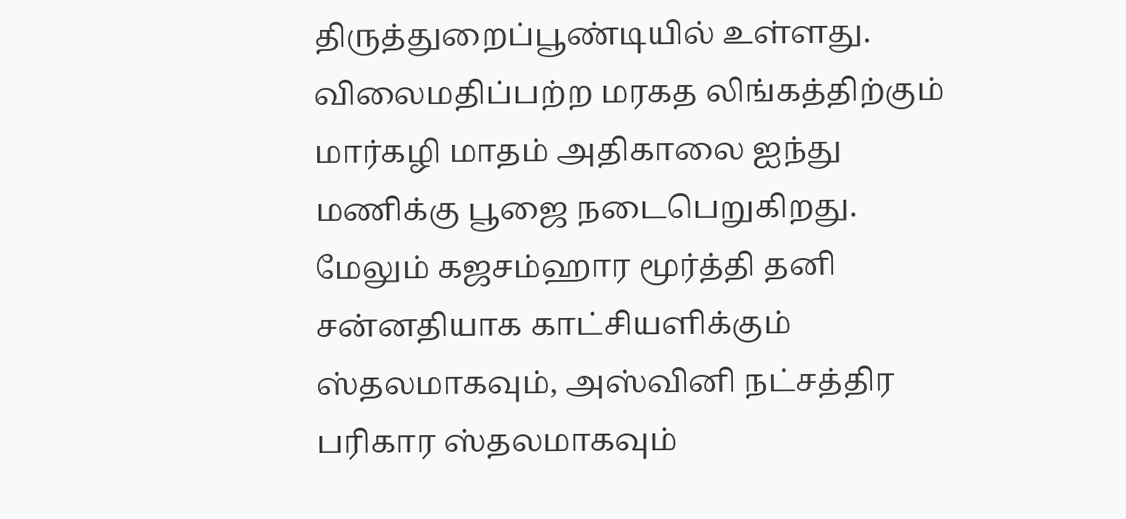திருத்துறைப்பூண்டியில் உள்ளது. விலைமதிப்பற்ற மரகத லிங்கத்திற்கும் மார்கழி மாதம் அதிகாலை ஐந்து மணிக்கு பூஜை நடைபெறுகிறது. மேலும் கஜசம்ஹார மூர்த்தி தனி சன்னதியாக காட்சியளிக்கும் ஸ்தலமாகவும், அஸ்வினி நட்சத்திர பரிகார ஸ்தலமாகவும்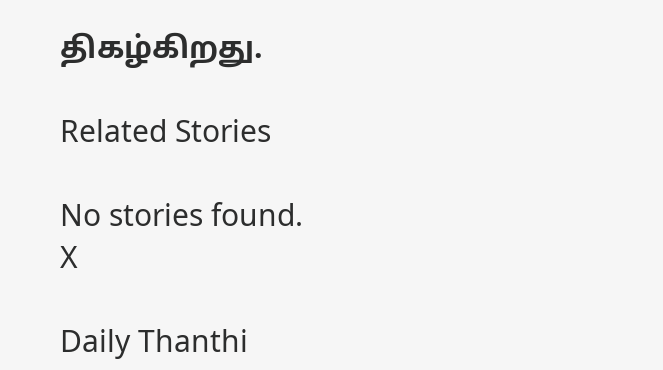திகழ்கிறது.

Related Stories

No stories found.
X

Daily Thanthi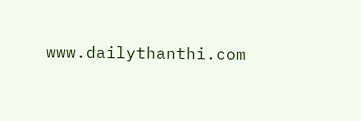www.dailythanthi.com